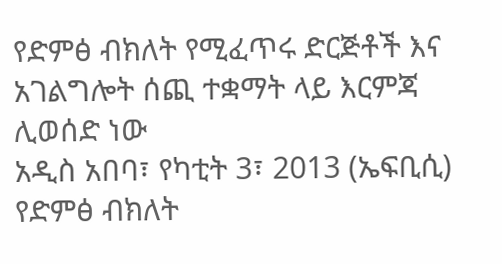የድምፅ ብክለት የሚፈጥሩ ድርጅቶች እና አገልግሎት ሰጪ ተቋማት ላይ እርምጃ ሊወሰድ ነው
አዲስ አበባ፣ የካቲት 3፣ 2013 (ኤፍቢሲ) የድምፅ ብክለት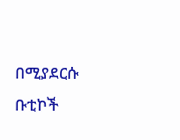በሚያደርሱ ቡቲኮች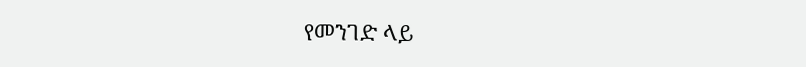የመንገድ ላይ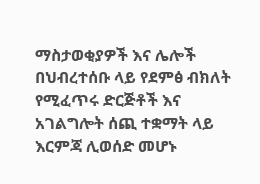ማስታወቂያዎች እና ሌሎች በህብረተሰቡ ላይ የደምፅ ብክለት የሚፈጥሩ ድርጅቶች እና አገልግሎት ሰጪ ተቋማት ላይ እርምጃ ሊወሰድ መሆኑ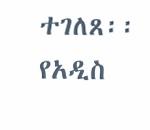ተገለጸ፡፡
የአዲስ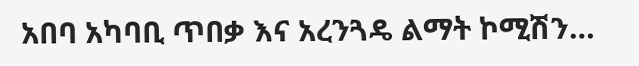አበባ አካባቢ ጥበቃ እና አረንጓዴ ልማት ኮሚሽን…